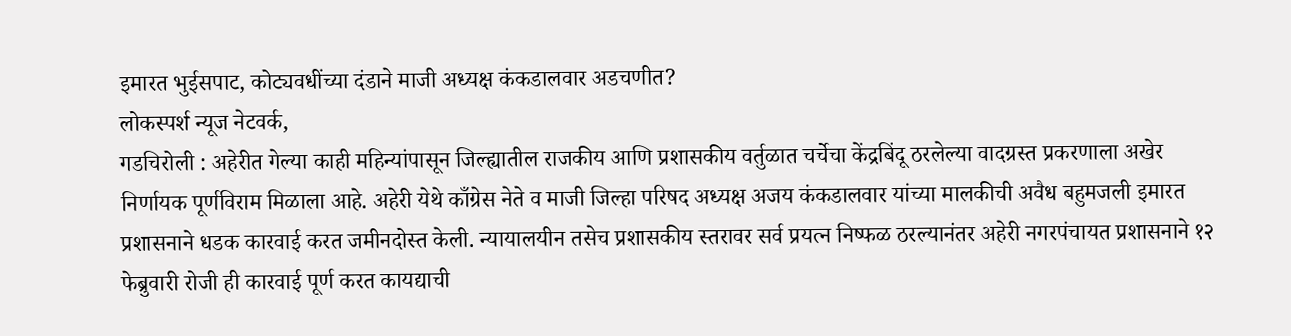इमारत भुईसपाट, कोट्यवधींच्या दंडाने माजी अध्यक्ष कंकडालवार अडचणीत?
लोकस्पर्श न्यूज नेटवर्क,
गडचिरोली : अहेरीत गेल्या काही महिन्यांपासून जिल्ह्यातील राजकीय आणि प्रशासकीय वर्तुळात चर्चेचा केंद्रबिंदू ठरलेल्या वादग्रस्त प्रकरणाला अखेर निर्णायक पूर्णविराम मिळाला आहे. अहेरी येथे काँग्रेस नेते व माजी जिल्हा परिषद अध्यक्ष अजय कंकडालवार यांच्या मालकीची अवैध बहुमजली इमारत प्रशासनाने धडक कारवाई करत जमीनदोस्त केली. न्यायालयीन तसेच प्रशासकीय स्तरावर सर्व प्रयत्न निष्फळ ठरल्यानंतर अहेरी नगरपंचायत प्रशासनाने १२ फेब्रुवारी रोजी ही कारवाई पूर्ण करत कायद्याची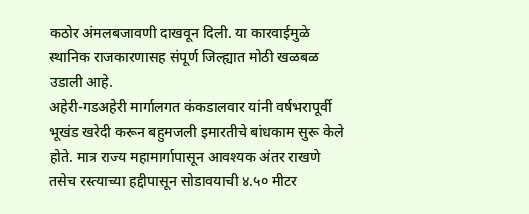कठोर अंमलबजावणी दाखवून दिली. या कारवाईमुळे स्थानिक राजकारणासह संपूर्ण जिल्ह्यात मोठी खळबळ उडाली आहे.
अहेरी-गडअहेरी मार्गालगत कंकडालवार यांनी वर्षभरापूर्वी भूखंड खरेदी करून बहुमजली इमारतीचे बांधकाम सुरू केले होते. मात्र राज्य महामार्गापासून आवश्यक अंतर राखणे तसेच रस्त्याच्या हद्दीपासून सोडावयाची ४.५० मीटर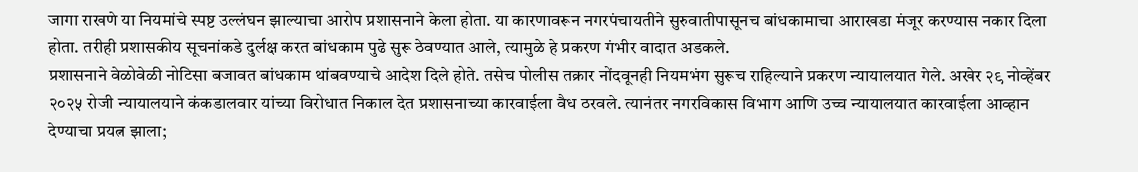जागा राखणे या नियमांचे स्पष्ट उल्लंघन झाल्याचा आरोप प्रशासनाने केला होता. या कारणावरून नगरपंचायतीने सुरुवातीपासूनच बांधकामाचा आराखडा मंजूर करण्यास नकार दिला होता. तरीही प्रशासकीय सूचनांकडे दुर्लक्ष करत बांधकाम पुढे सुरू ठेवण्यात आले, त्यामुळे हे प्रकरण गंभीर वादात अडकले.
प्रशासनाने वेळोवेळी नोटिसा बजावत बांधकाम थांबवण्याचे आदेश दिले होते. तसेच पोलीस तक्रार नोंदवूनही नियमभंग सुरूच राहिल्याने प्रकरण न्यायालयात गेले. अखेर २९ नोव्हेंबर २०२५ रोजी न्यायालयाने कंकडालवार यांच्या विरोधात निकाल देत प्रशासनाच्या कारवाईला वैध ठरवले. त्यानंतर नगरविकास विभाग आणि उच्च न्यायालयात कारवाईला आव्हान देण्याचा प्रयत्न झाला;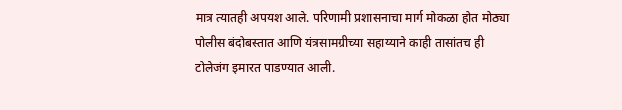मात्र त्यातही अपयश आले. परिणामी प्रशासनाचा मार्ग मोकळा होत मोठ्या पोलीस बंदोबस्तात आणि यंत्रसामग्रीच्या सहाय्याने काही तासांतच ही टोलेजंग इमारत पाडण्यात आली.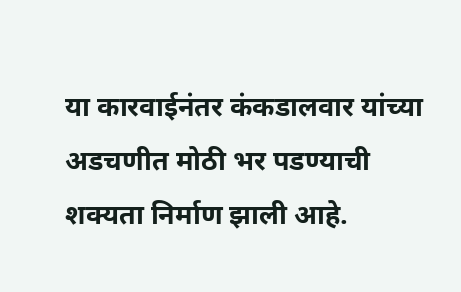या कारवाईनंतर कंकडालवार यांच्या अडचणीत मोठी भर पडण्याची शक्यता निर्माण झाली आहे.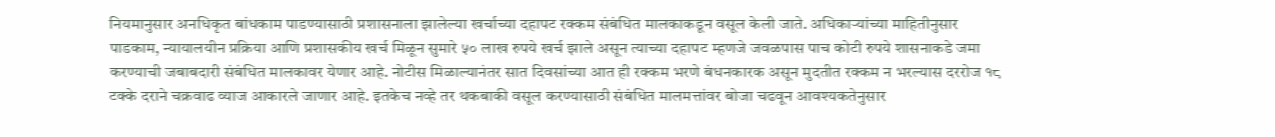नियमानुसार अनधिकृत बांधकाम पाडण्यासाठी प्रशासनाला झालेल्या खर्चाच्या दहापट रक्कम संबंधित मालकाकडून वसूल केली जाते. अधिकाऱ्यांच्या माहितीनुसार पाडकाम, न्यायालयीन प्रक्रिया आणि प्रशासकीय खर्च मिळून सुमारे ५० लाख रुपये खर्च झाले असून त्याच्या दहापट म्हणजे जवळपास पाच कोटी रुपये शासनाकडे जमा करण्याची जबाबदारी संबंधित मालकावर येणार आहे. नोटीस मिळाल्यानंतर सात दिवसांच्या आत ही रक्कम भरणे बंधनकारक असून मुदतीत रक्कम न भरल्यास दररोज १८ टक्के दराने चक्रवाढ व्याज आकारले जाणार आहे. इतकेच नव्हे तर थकबाकी वसूल करण्यासाठी संबंधित मालमत्तांवर बोजा चढवून आवश्यकतेनुसार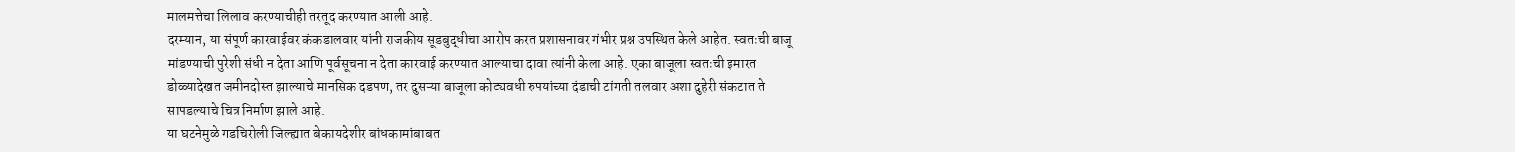मालमत्तेचा लिलाव करण्याचीही तरतूद करण्यात आली आहे.
दरम्यान, या संपूर्ण कारवाईवर कंकडालवार यांनी राजकीय सूडबुद्धीचा आरोप करत प्रशासनावर गंभीर प्रश्न उपस्थित केले आहेत. स्वतःची बाजू मांडण्याची पुरेशी संधी न देता आणि पूर्वसूचना न देता कारवाई करण्यात आल्याचा दावा त्यांनी केला आहे. एका बाजूला स्वतःची इमारत डोळ्यादेखत जमीनदोस्त झाल्याचे मानसिक दडपण, तर दुसऱ्या बाजूला कोट्यवधी रुपयांच्या दंडाची टांगती तलवार अशा दुहेरी संकटात ते सापडल्याचे चित्र निर्माण झाले आहे.
या घटनेमुळे गडचिरोली जिल्ह्यात बेकायदेशीर बांधकामांबाबत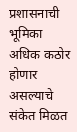प्रशासनाची भूमिका अधिक कठोर होणार असल्याचे संकेत मिळत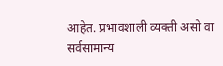आहेत. प्रभावशाली व्यक्ती असो वा सर्वसामान्य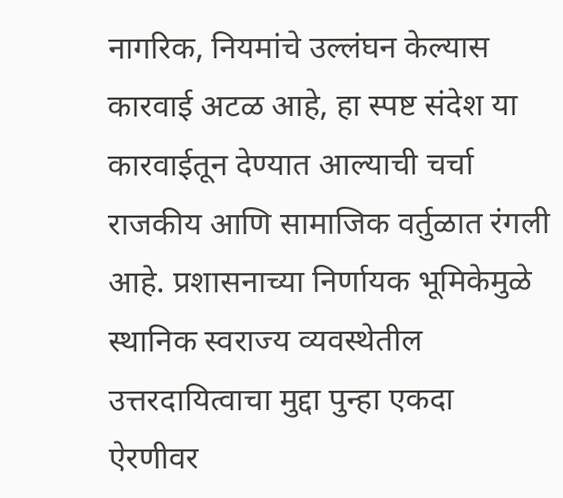नागरिक, नियमांचे उल्लंघन केल्यास कारवाई अटळ आहे, हा स्पष्ट संदेश या कारवाईतून देण्यात आल्याची चर्चा राजकीय आणि सामाजिक वर्तुळात रंगली आहे. प्रशासनाच्या निर्णायक भूमिकेमुळे स्थानिक स्वराज्य व्यवस्थेतील उत्तरदायित्वाचा मुद्दा पुन्हा एकदा ऐरणीवर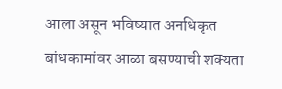आला असून भविष्यात अनधिकृत बांधकामांवर आळा बसण्याची शक्यता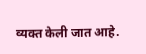व्यक्त केली जात आहे.